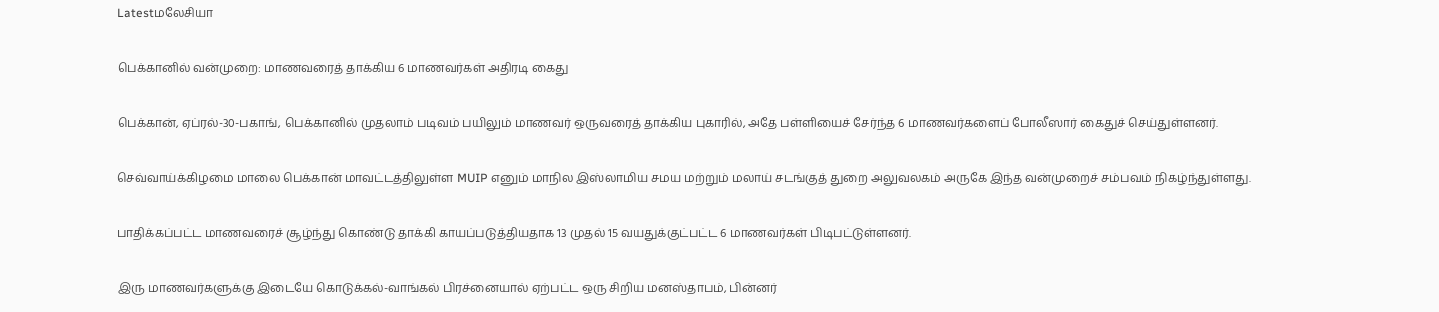Latestமலேசியா

பெக்கானில் வன்முறை: மாணவரைத் தாக்கிய 6 மாணவர்கள் அதிரடி கைது

பெக்கான், ஏப்ரல்-30-பகாங், பெக்கானில் முதலாம் படிவம் பயிலும் மாணவர் ஒருவரைத் தாக்கிய புகாரில், அதே பள்ளியைச் சேர்ந்த 6 மாணவர்களைப் போலீஸார் கைதுச் செய்துள்ளனர்.

செவ்வாய்க்கிழமை மாலை பெக்கான் மாவட்டத்திலுள்ள MUIP எனும் மாநில இஸ்லாமிய சமய மற்றும் மலாய் சடங்குத் துறை அலுவலகம் அருகே இந்த வன்முறைச் சம்பவம் நிகழ்ந்துள்ளது.

பாதிக்கப்பட்ட மாணவரைச் சூழ்ந்து கொண்டு தாக்கி காயப்படுத்தியதாக 13 முதல் 15 வயதுக்குட்பட்ட 6 மாணவர்கள் பிடிபட்டுள்ளனர்.

இரு மாணவர்களுக்கு இடையே கொடுக்கல்-வாங்கல் பிரச்னையால் ஏற்பட்ட ஒரு சிறிய மனஸ்தாபம், பின்னர்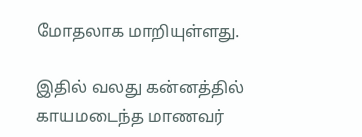மோதலாக மாறியுள்ளது.

இதில் வலது கன்னத்தில் காயமடைந்த மாணவர்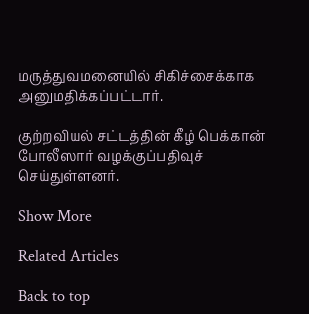மருத்துவமனையில் சிகிச்சைக்காக அனுமதிக்கப்பட்டார்.

குற்றவியல் சட்டத்தின் கீழ் பெக்கான் போலீஸார் வழக்குப்பதிவுச் செய்துள்ளனர்.

Show More

Related Articles

Back to top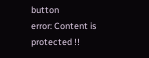button
error: Content is protected !!